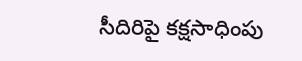సీదిరిపై కక్షసాధింపు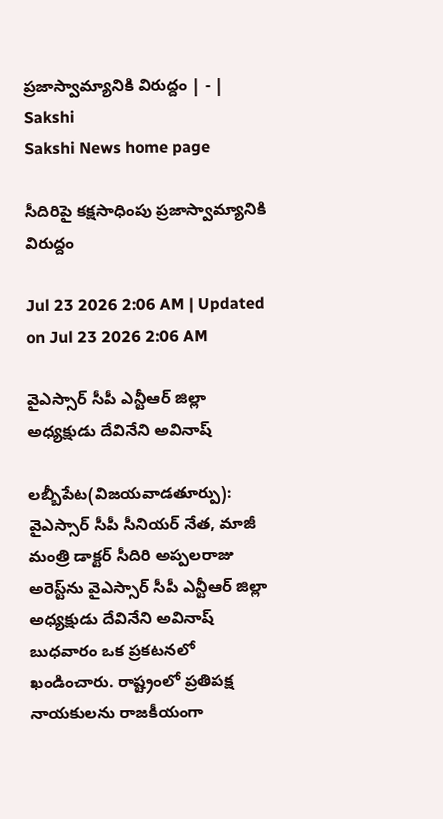ప్రజాస్వామ్యానికి విరుద్దం | - | Sakshi
Sakshi News home page

సీదిరిపై కక్షసాధింపు ప్రజాస్వామ్యానికి విరుద్దం

Jul 23 2026 2:06 AM | Updated on Jul 23 2026 2:06 AM

వైఎస్సార్‌ సీపీ ఎన్టీఆర్‌ జిల్లా అధ్యక్షుడు దేవినేని అవినాష్‌

లబ్బీపేట(విజయవాడతూర్పు): వైఎస్సార్‌ సీపీ సీనియర్‌ నేత, మాజీ మంత్రి డాక్టర్‌ సీదిరి అప్పలరాజు అరెస్ట్‌ను వైఎస్సార్‌ సీపీ ఎన్టీఆర్‌ జిల్లా అధ్యక్షుడు దేవినేని అవినాష్‌ బుధవారం ఒక ప్రకటనలో ఖండించారు. రాష్ట్రంలో ప్రతిపక్ష నాయకులను రాజకీయంగా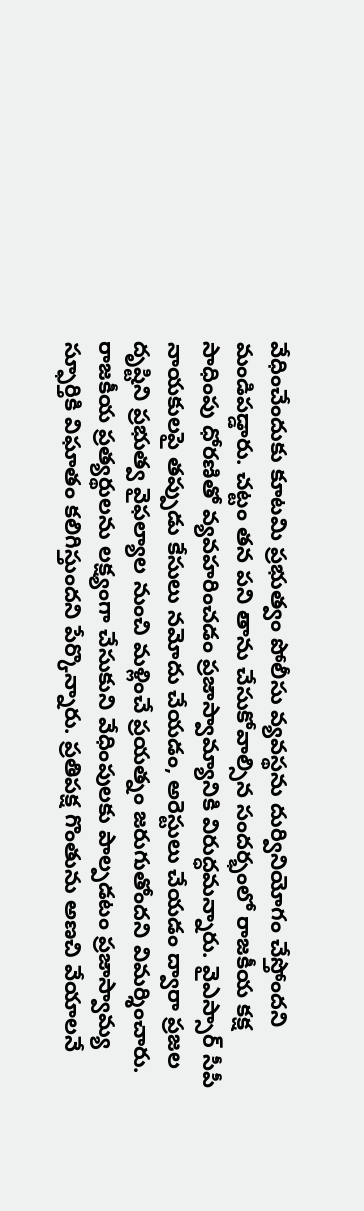వేధించేందుకు కూటమి ప్రభుత్వం పోలీసు వ్యవస్థను దుర్వినియోగం చేస్తోందని మండిపడ్డారు. చట్టం తన పని తాను చేసుకోవాల్సిన సందర్భంలో రాజకీయ కక్ష సాధింపు ధోరణితో వ్యవహరించడం ప్రజాస్వామ్యానికి విరుద్ధమన్నారు. వైఎస్సార్‌ సీపీ నాయకులపై తప్పుడు కేసులు నమోదు చేయడం, అరెస్టులు చేయడం ద్వారా ప్రజల దృష్టిని ప్రభుత్వ వైఫల్యాల నుంచి మళ్లించే ప్రయత్నం జరుగుతోందని విమర్శించారు. రాజకీయ ప్రత్యర్థులను లక్ష్యంగా చేసుకుని వేధింపులకు పాల్పడటం ప్రజాస్వామ్య స్ఫూర్తికి విఘాతం కలిగిస్తుందని పేర్కొన్నారు. ప్రతిపక్ష గొంతును అణచి వేయాలనే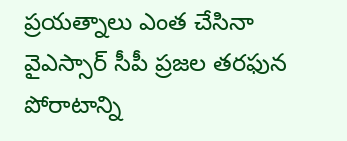ప్రయత్నాలు ఎంత చేసినా వైఎస్సార్‌ సీపీ ప్రజల తరఫున పోరాటాన్ని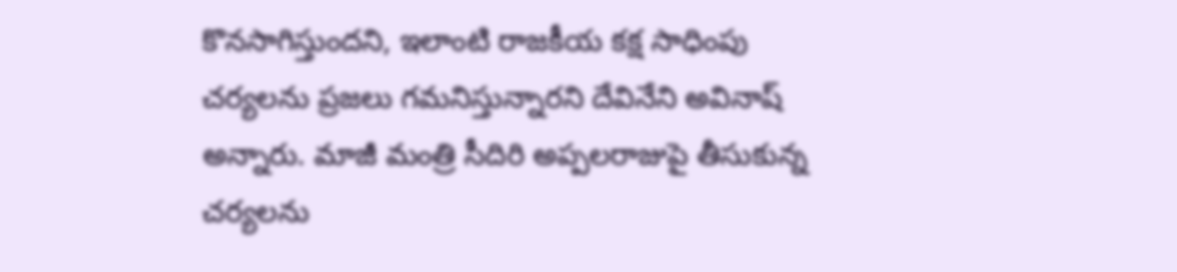కొనసాగిస్తుందని, ఇలాంటి రాజకీయ కక్ష సాధింపు చర్యలను ప్రజలు గమనిస్తున్నారని దేవినేని అవినాష్‌ అన్నారు. మాజీ మంత్రి సీదిరి అప్పలరాజుపై తీసుకున్న చర్యలను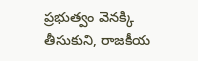ప్రభుత్వం వెనక్కి తీసుకుని, రాజకీయ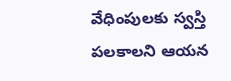వేధింపులకు స్వస్తి పలకాలని ఆయన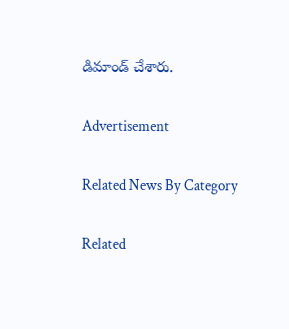డిమాండ్‌ చేశారు.

Advertisement

Related News By Category

Related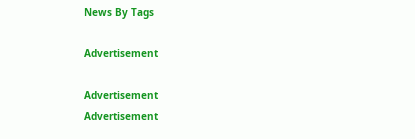News By Tags

Advertisement

Advertisement
Advertisement